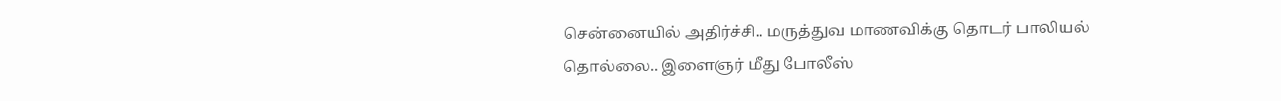சென்னையில் அதிர்ச்சி.. மருத்துவ மாணவிக்கு தொடர் பாலியல் தொல்லை.. இளைஞர் மீது போலீஸ்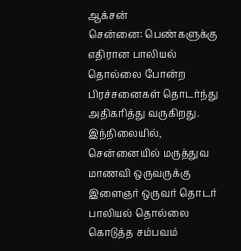ஆக்சன்
சென்னை: பெண்களுக்கு எதிரான பாலியல் தொல்லை போன்ற பிரச்சனைகள் தொடர்ந்து அதிகரித்து வருகிறது. இந்நிலையில், சென்னையில் மருத்துவ மாணவி ஒருவருக்கு இளைஞர் ஒருவர் தொடர் பாலியல் தொல்லை கொடுத்த சம்பவம்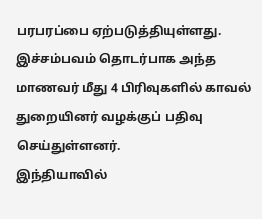பரபரப்பை ஏற்படுத்தியுள்ளது. இச்சம்பவம் தொடர்பாக அந்த மாணவர் மீது 4 பிரிவுகளில் காவல் துறையினர் வழக்குப் பதிவு செய்துள்ளனர்.
இந்தியாவில்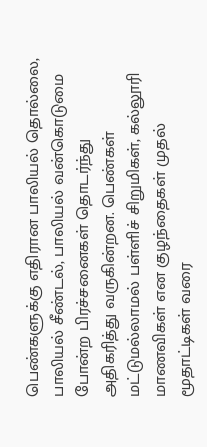பெண்களுக்கு எதிரான பாலியல் தொல்லை, பாலியல் சீண்டல், பாலியல் வன்கொடுமை போன்ற பிரச்சனைகள் தொடர்ந்து அதிகரித்து வருகின்றன. பெண்கள் மட்டுமல்லாமல் பள்ளிச் சிறுமிகள், கல்லூரி மாணவிகள் என குழந்தைகள் முதல் மூதாட்டிகள் வரை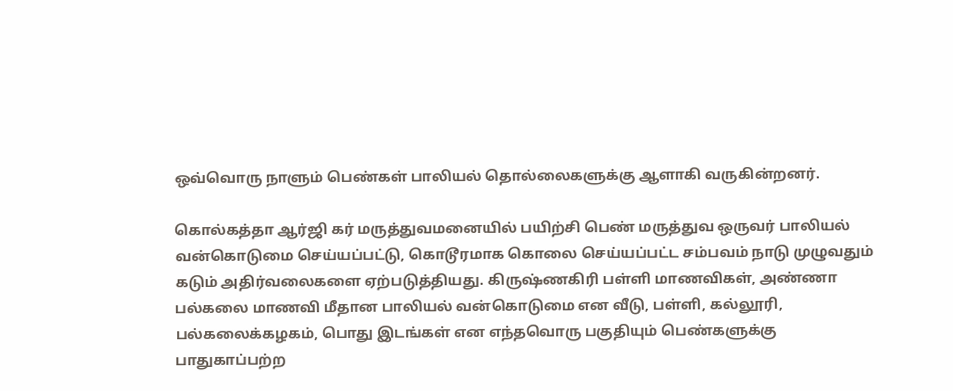ஒவ்வொரு நாளும் பெண்கள் பாலியல் தொல்லைகளுக்கு ஆளாகி வருகின்றனர்.

கொல்கத்தா ஆர்ஜி கர் மருத்துவமனையில் பயிற்சி பெண் மருத்துவ ஒருவர் பாலியல் வன்கொடுமை செய்யப்பட்டு, கொடூரமாக கொலை செய்யப்பட்ட சம்பவம் நாடு முழுவதும் கடும் அதிர்வலைகளை ஏற்படுத்தியது. கிருஷ்ணகிரி பள்ளி மாணவிகள், அண்ணா பல்கலை மாணவி மீதான பாலியல் வன்கொடுமை என வீடு, பள்ளி, கல்லூரி, பல்கலைக்கழகம், பொது இடங்கள் என எந்தவொரு பகுதியும் பெண்களுக்கு பாதுகாப்பற்ற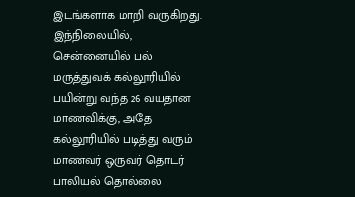இடங்களாக மாறி வருகிறது.
இந்நிலையில், சென்னையில் பல் மருத்துவக் கல்லூரியில் பயின்று வந்த 26 வயதான மாணவிக்கு, அதே கல்லூரியில் படித்து வரும் மாணவர் ஒருவர் தொடர் பாலியல் தொல்லை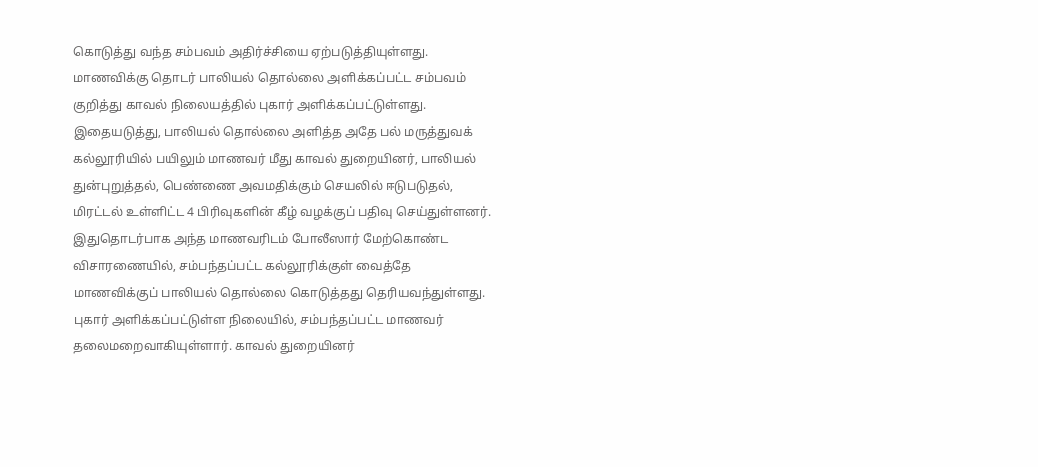கொடுத்து வந்த சம்பவம் அதிர்ச்சியை ஏற்படுத்தியுள்ளது. மாணவிக்கு தொடர் பாலியல் தொல்லை அளிக்கப்பட்ட சம்பவம் குறித்து காவல் நிலையத்தில் புகார் அளிக்கப்பட்டுள்ளது.
இதையடுத்து, பாலியல் தொல்லை அளித்த அதே பல் மருத்துவக் கல்லூரியில் பயிலும் மாணவர் மீது காவல் துறையினர், பாலியல் துன்புறுத்தல், பெண்ணை அவமதிக்கும் செயலில் ஈடுபடுதல், மிரட்டல் உள்ளிட்ட 4 பிரிவுகளின் கீழ் வழக்குப் பதிவு செய்துள்ளனர்.
இதுதொடர்பாக அந்த மாணவரிடம் போலீஸார் மேற்கொண்ட விசாரணையில், சம்பந்தப்பட்ட கல்லூரிக்குள் வைத்தே மாணவிக்குப் பாலியல் தொல்லை கொடுத்தது தெரியவந்துள்ளது. புகார் அளிக்கப்பட்டுள்ள நிலையில், சம்பந்தப்பட்ட மாணவர் தலைமறைவாகியுள்ளார். காவல் துறையினர்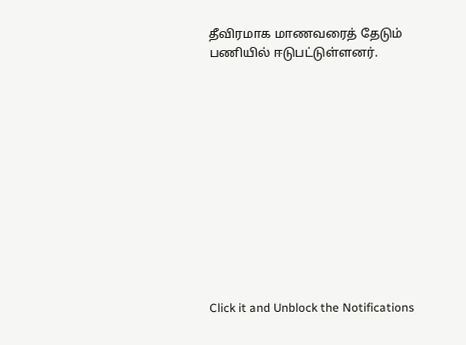தீவிரமாக மாணவரைத் தேடும் பணியில் ஈடுபட்டுள்ளனர்.












Click it and Unblock the Notifications